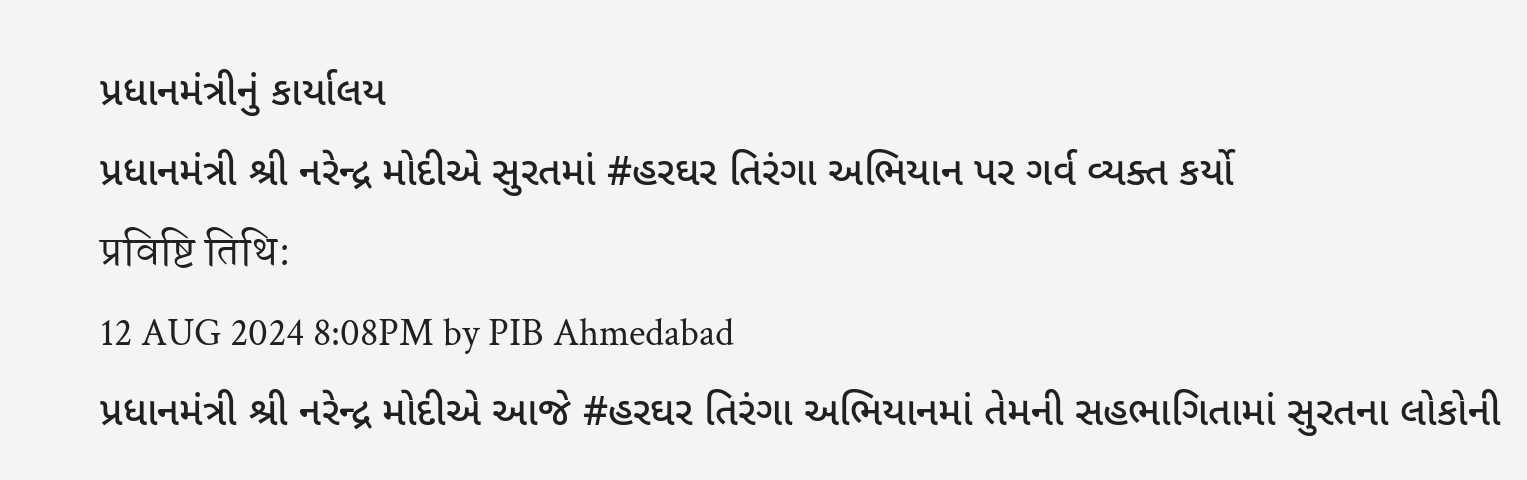પ્રધાનમંત્રીનું કાર્યાલય
પ્રધાનમંત્રી શ્રી નરેન્દ્ર મોદીએ સુરતમાં #હરઘર તિરંગા અભિયાન પર ગર્વ વ્યક્ત કર્યો
प्रविष्टि तिथि:
12 AUG 2024 8:08PM by PIB Ahmedabad
પ્રધાનમંત્રી શ્રી નરેન્દ્ર મોદીએ આજે #હરઘર તિરંગા અભિયાનમાં તેમની સહભાગિતામાં સુરતના લોકોની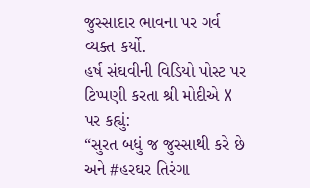જુસ્સાદાર ભાવના પર ગર્વ વ્યક્ત કર્યો.
હર્ષ સંઘવીની વિડિયો પોસ્ટ પર ટિપ્પણી કરતા શ્રી મોદીએ X પર કહ્યું:
“સુરત બધું જ જુસ્સાથી કરે છે અને #હરઘર તિરંગા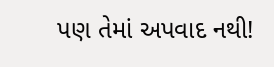પણ તેમાં અપવાદ નથી!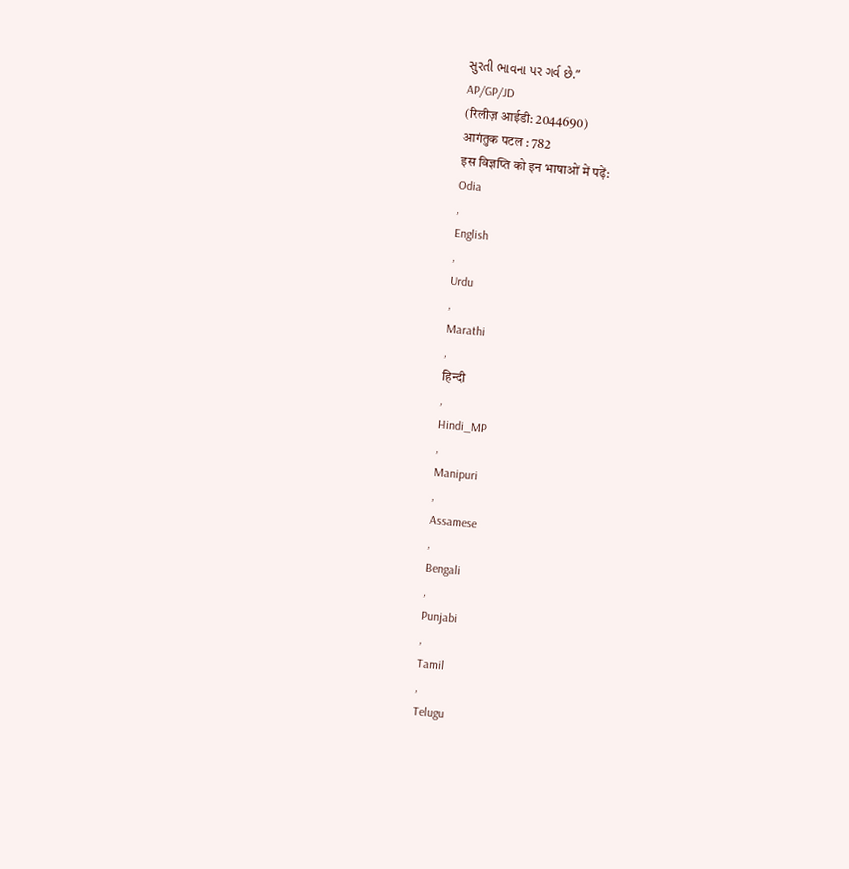સુરતી ભાવના પર ગર્વ છે.”
AP/GP/JD
(रिलीज़ आईडी: 2044690)
आगंतुक पटल : 782
इस विज्ञप्ति को इन भाषाओं में पढ़ें:
Odia
,
English
,
Urdu
,
Marathi
,
हिन्दी
,
Hindi_MP
,
Manipuri
,
Assamese
,
Bengali
,
Punjabi
,
Tamil
,
Telugu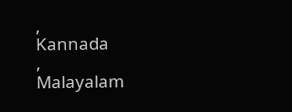,
Kannada
,
Malayalam